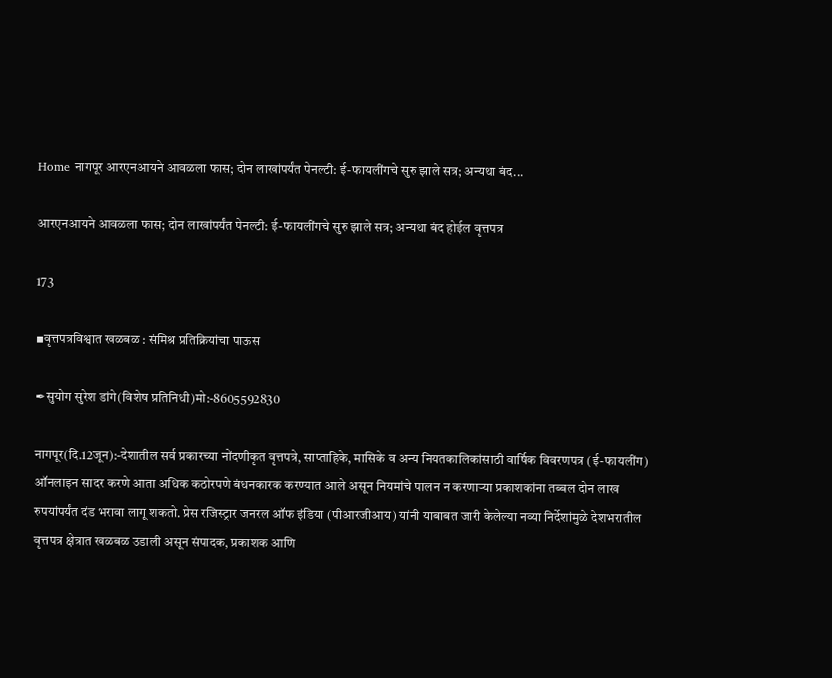Home नागपूर आरएनआयने आवळला फास; दोन लाखांपर्यंत पेनल्टी: ई-फायलींगचे सुरु झाले सत्र; अन्यथा बंद...

आरएनआयने आवळला फास; दोन लाखांपर्यंत पेनल्टी: ई-फायलींगचे सुरु झाले सत्र; अन्यथा बंद होईल वृत्तपत्र

173

▪वृत्तपत्रविश्वात खळबळ : संमिश्र प्रतिक्रियांचा पाऊस

✒सुयोग सुरेश डांगे(विशेष प्रतिनिधी)मो:-8605592830

नागपूर(दि.12जून):-देशातील सर्व प्रकारच्या नोंदणीकृत वृत्तपत्रे, साप्ताहिके, मासिके व अन्य नियतकालिकांसाठी वार्षिक विवरणपत्र (ई-फायलींग) ऑनलाइन सादर करणे आता अधिक कठोरपणे बंधनकारक करण्यात आले असून नियमांचे पालन न करणार्‍या प्रकाशकांना तब्बल दोन लाख रुपयांपर्यंत दंड भरावा लागू शकतो. प्रेस रजिस्ट्रार जनरल ऑफ इंडिया (पीआरजीआय) यांनी याबाबत जारी केलेल्या नव्या निर्देशांमुळे देशभरातील वृत्तपत्र क्षेत्रात खळबळ उडाली असून संपादक, प्रकाशक आणि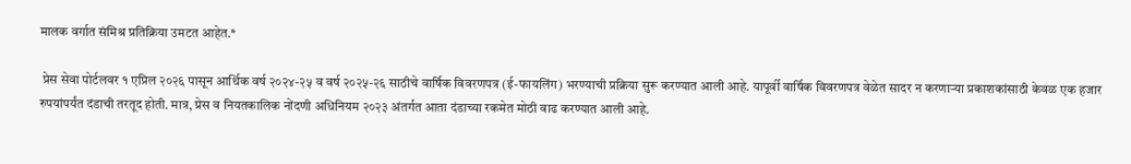मालक वर्गात संमिश्र प्रतिक्रिया उमटत आहेत.*

 प्रेस सेवा पोर्टलवर १ एप्रिल २०२६ पासून आर्थिक वर्ष २०२४-२५ व वर्ष २०२५-२६ साठीचे वार्षिक विवरणपत्र (ई-फायलिंग) भरण्याची प्रक्रिया सुरू करण्यात आली आहे. यापूर्वी वार्षिक विवरणपत्र वेळेत सादर न करणार्‍या प्रकाशकांसाठी केवळ एक हजार रुपयांपर्यंत दंडाची तरतूद होती. मात्र, प्रेस व नियतकालिक नोंदणी अधिनियम २०२३ अंतर्गत आता दंडाच्या रकमेत मोठी वाढ करण्यात आली आहे.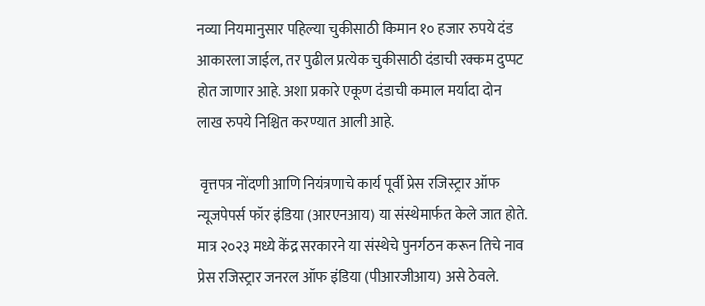नव्या नियमानुसार पहिल्या चुकीसाठी किमान १० हजार रुपये दंड आकारला जाईल, तर पुढील प्रत्येक चुकीसाठी दंडाची रक्कम दुप्पट होत जाणार आहे. अशा प्रकारे एकूण दंडाची कमाल मर्यादा दोन लाख रुपये निश्चित करण्यात आली आहे.

 वृत्तपत्र नोंदणी आणि नियंत्रणाचे कार्य पूर्वी प्रेस रजिस्ट्रार ऑफ न्यूजपेपर्स फॉर इंडिया (आरएनआय) या संस्थेमार्फत केले जात होते. मात्र २०२३ मध्ये केंद्र सरकारने या संस्थेचे पुनर्गठन करून तिचे नाव प्रेस रजिस्ट्रार जनरल ऑफ इंडिया (पीआरजीआय) असे ठेवले.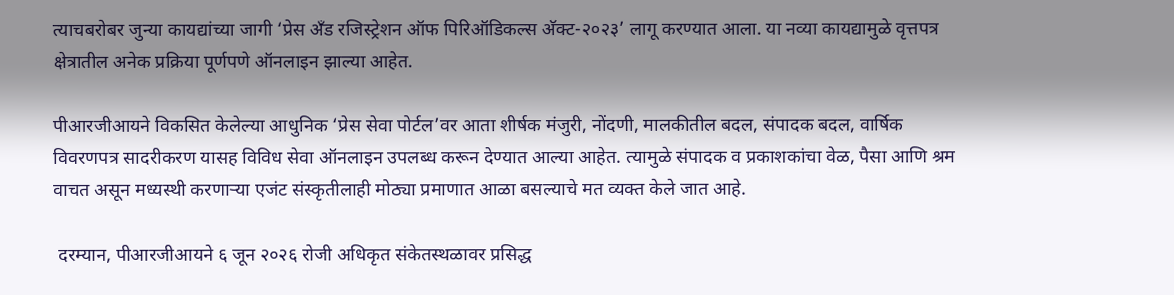त्याचबरोबर जुन्या कायद्यांच्या जागी ‘प्रेस अँड रजिस्ट्रेशन ऑफ पिरिऑडिकल्स अ‍ॅक्ट-२०२३’ लागू करण्यात आला. या नव्या कायद्यामुळे वृत्तपत्र क्षेत्रातील अनेक प्रक्रिया पूर्णपणे ऑनलाइन झाल्या आहेत.

पीआरजीआयने विकसित केलेल्या आधुनिक ‘प्रेस सेवा पोर्टल’वर आता शीर्षक मंजुरी, नोंदणी, मालकीतील बदल, संपादक बदल, वार्षिक विवरणपत्र सादरीकरण यासह विविध सेवा ऑनलाइन उपलब्ध करून देण्यात आल्या आहेत. त्यामुळे संपादक व प्रकाशकांचा वेळ, पैसा आणि श्रम वाचत असून मध्यस्थी करणार्‍या एजंट संस्कृतीलाही मोठ्या प्रमाणात आळा बसल्याचे मत व्यक्त केले जात आहे.

 दरम्यान, पीआरजीआयने ६ जून २०२६ रोजी अधिकृत संकेतस्थळावर प्रसिद्ध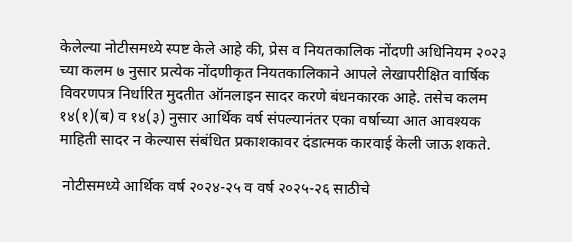केलेल्या नोटीसमध्ये स्पष्ट केले आहे की, प्रेस व नियतकालिक नोंदणी अधिनियम २०२३ च्या कलम ७ नुसार प्रत्येक नोंदणीकृत नियतकालिकाने आपले लेखापरीक्षित वार्षिक विवरणपत्र निर्धारित मुदतीत ऑनलाइन सादर करणे बंधनकारक आहे. तसेच कलम १४(१)(ब) व १४(३) नुसार आर्थिक वर्ष संपल्यानंतर एका वर्षाच्या आत आवश्यक माहिती सादर न केल्यास संबंधित प्रकाशकावर दंडात्मक कारवाई केली जाऊ शकते.

 नोटीसमध्ये आर्थिक वर्ष २०२४-२५ व वर्ष २०२५-२६ साठीचे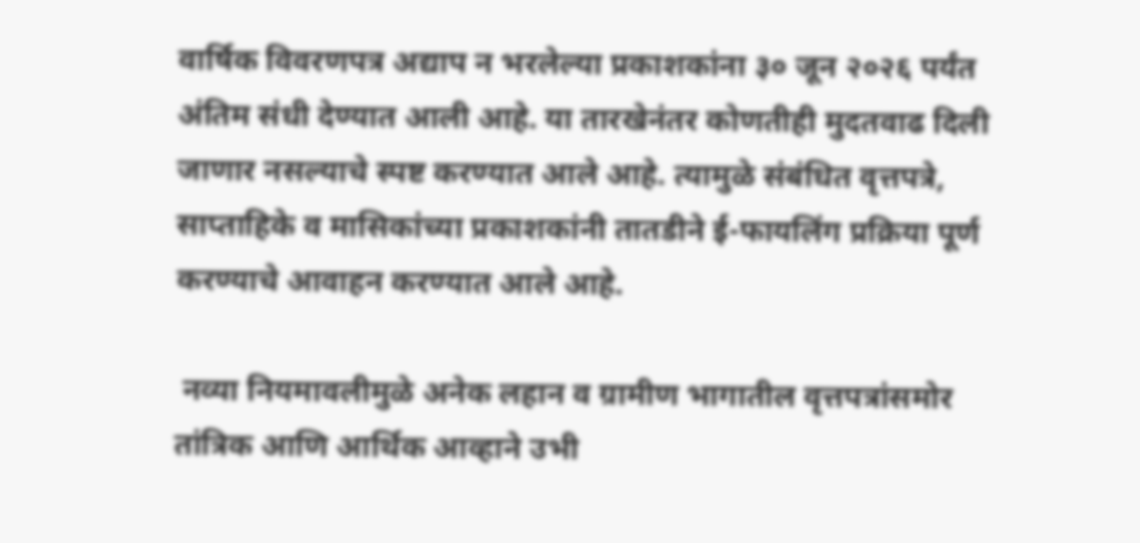वार्षिक विवरणपत्र अद्याप न भरलेल्या प्रकाशकांना ३० जून २०२६ पर्यंत अंतिम संधी देण्यात आली आहे. या तारखेनंतर कोणतीही मुदतवाढ दिली जाणार नसल्याचे स्पष्ट करण्यात आले आहे. त्यामुळे संबंधित वृत्तपत्रे, साप्ताहिके व मासिकांच्या प्रकाशकांनी तातडीने ई-फायलिंग प्रक्रिया पूर्ण करण्याचे आवाहन करण्यात आले आहे.

 नव्या नियमावलीमुळे अनेक लहान व ग्रामीण भागातील वृत्तपत्रांसमोर तांत्रिक आणि आर्थिक आव्हाने उभी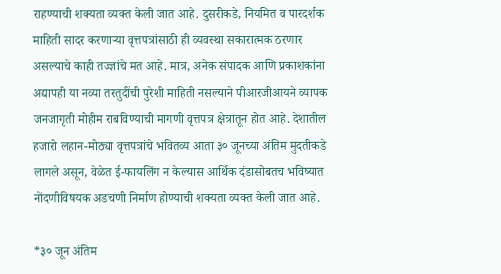राहण्याची शक्यता व्यक्त केली जात आहे. दुसरीकडे, नियमित व पारदर्शक माहिती सादर करणार्‍या वृत्तपत्रांसाठी ही व्यवस्था सकारात्मक ठरणार असल्याचे काही तज्ज्ञांचे मत आहे. मात्र, अनेक संपादक आणि प्रकाशकांना अद्यापही या नव्या तरतुदींची पुरेशी माहिती नसल्याने पीआरजीआयने व्यापक जनजागृती मोहीम राबविण्याची मागणी वृत्तपत्र क्षेत्रातून होत आहे. देशातील हजारो लहान-मोठ्या वृत्तपत्रांचे भवितव्य आता ३० जूनच्या अंतिम मुदतीकडे लागले असून, वेळेत ई-फायलिंग न केल्यास आर्थिक दंडासोबतच भविष्यात नोंदणीविषयक अडचणी निर्माण होण्याची शक्यता व्यक्त केली जात आहे.

*३० जून अंतिम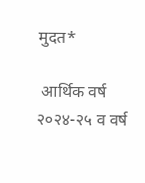मुदत*

 आर्थिक वर्ष २०२४-२५ व वर्ष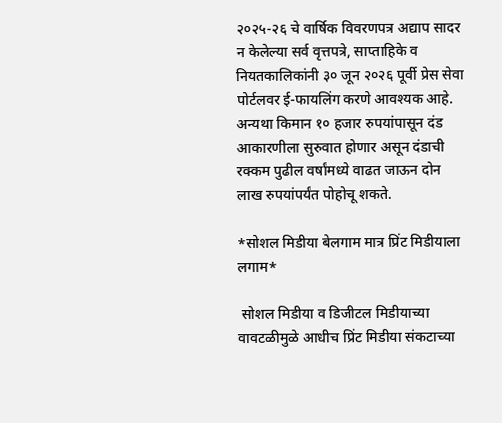२०२५-२६ चे वार्षिक विवरणपत्र अद्याप सादर न केलेल्या सर्व वृत्तपत्रे, साप्ताहिके व नियतकालिकांनी ३० जून २०२६ पूर्वी प्रेस सेवा पोर्टलवर ई-फायलिंग करणे आवश्यक आहे. अन्यथा किमान १० हजार रुपयांपासून दंड आकारणीला सुरुवात होणार असून दंडाची रक्कम पुढील वर्षांमध्ये वाढत जाऊन दोन लाख रुपयांपर्यंत पोहोचू शकते.

*सोशल मिडीया बेलगाम मात्र प्रिंट मिडीयाला लगाम*

 सोशल मिडीया व डिजीटल मिडीयाच्या वावटळीमुळे आधीच प्रिंट मिडीया संकटाच्या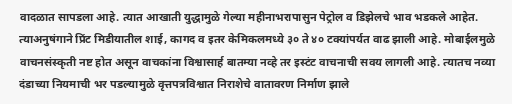वादळात सापडला आहे. त्यात आखाती युद्धामुळे गेल्या महीनाभरापासुन पेट्रोल व डिझेलचे भाव भडकले आहेत. त्याअनुषंगाने प्रिंट मिडीयातील शाई, कागद व इतर केमिकलमध्ये ३० ते ४० टक्यांपर्यत वाढ झाली आहे. मोबाईलमुळे वाचनसंस्कृती नष्ट होत असून वाचकांना विश्वासार्ह बातम्या नव्हे तर इस्टंट वाचनाची सवय लागली आहे. त्यातच नव्या दंडाच्या नियमाची भर पडल्यामुळे वृत्तपत्रविश्वात निराशेचे वातावरण निर्माण झाले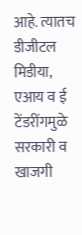आहे. त्यातच डीजीटल मिडीया, एआय व ई टेंडरींगमुळे सरकारी व खाजगी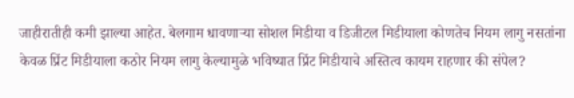जाहीरातीही कमी झाल्या आहेत. बेलगाम धावणार्‍या सोशल मिडीया व डिजीटल मिडीयाला कोणतेच नियम लागु नसतांना केवळ प्रिंट मिडीयाला कठोर नियम लागु केल्यामुळे भविष्यात प्रिंट मिडीयाचे अस्तित्व कायम राहणार की संपेल?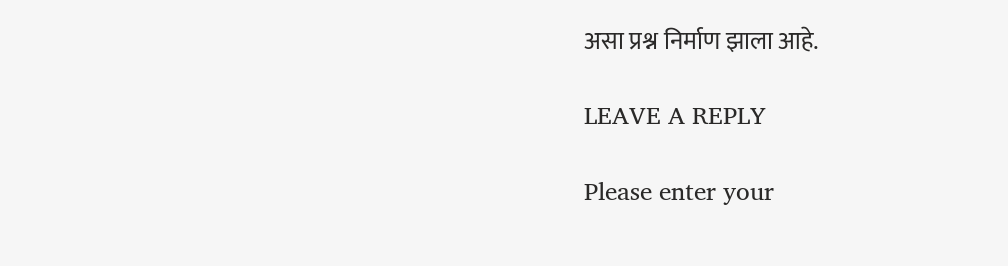असा प्रश्न निर्माण झाला आहे.

LEAVE A REPLY

Please enter your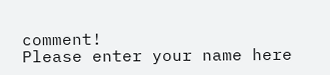comment!
Please enter your name here